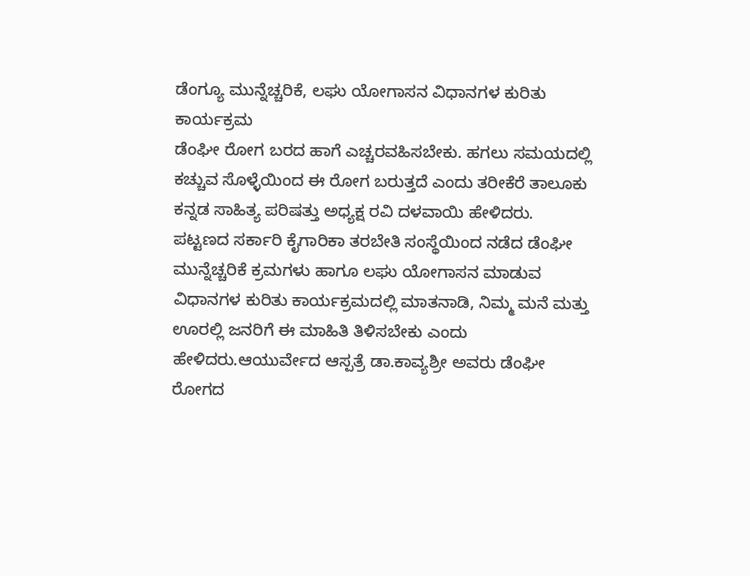ಡೆಂಗ್ಯೂ ಮುನ್ನೆಚ್ಚರಿಕೆ, ಲಘು ಯೋಗಾಸನ ವಿಧಾನಗಳ ಕುರಿತು ಕಾರ್ಯಕ್ರಮ
ಡೆಂಘೀ ರೋಗ ಬರದ ಹಾಗೆ ಎಚ್ಚರವಹಿಸಬೇಕು. ಹಗಲು ಸಮಯದಲ್ಲಿ ಕಚ್ಚುವ ಸೊಳ್ಳೆಯಿಂದ ಈ ರೋಗ ಬರುತ್ತದೆ ಎಂದು ತರೀಕೆರೆ ತಾಲೂಕು ಕನ್ನಡ ಸಾಹಿತ್ಯ ಪರಿಷತ್ತು ಅಧ್ಯಕ್ಷ ರವಿ ದಳವಾಯಿ ಹೇಳಿದರು.
ಪಟ್ಟಣದ ಸರ್ಕಾರಿ ಕೈಗಾರಿಕಾ ತರಬೇತಿ ಸಂಸ್ಥೆಯಿಂದ ನಡೆದ ಡೆಂಘೀ ಮುನ್ನೆಚ್ಚರಿಕೆ ಕ್ರಮಗಳು ಹಾಗೂ ಲಘು ಯೋಗಾಸನ ಮಾಡುವ ವಿಧಾನಗಳ ಕುರಿತು ಕಾರ್ಯಕ್ರಮದಲ್ಲಿ ಮಾತನಾಡಿ, ನಿಮ್ಮ ಮನೆ ಮತ್ತು ಊರಲ್ಲಿ ಜನರಿಗೆ ಈ ಮಾಹಿತಿ ತಿಳಿಸಬೇಕು ಎಂದು ಹೇಳಿದರು.ಆಯುರ್ವೇದ ಆಸ್ಪತ್ರೆ ಡಾ.ಕಾವ್ಯಶ್ರೀ ಅವರು ಡೆಂಘೀ ರೋಗದ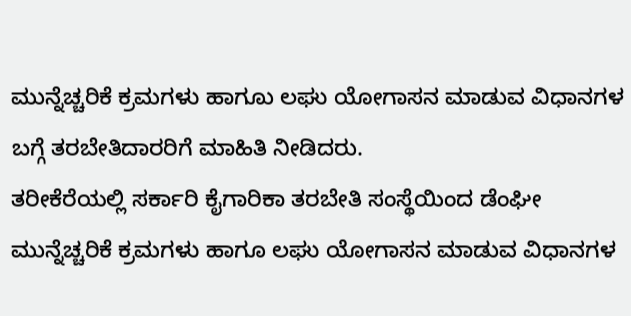ಮುನ್ನೆಚ್ಚರಿಕೆ ಕ್ರಮಗಳು ಹಾಗೂು ಲಘು ಯೋಗಾಸನ ಮಾಡುವ ವಿಧಾನಗಳ ಬಗ್ಗೆ ತರಬೇತಿದಾರರಿಗೆ ಮಾಹಿತಿ ನೀಡಿದರು.
ತರೀಕೆರೆಯಲ್ಲಿ ಸರ್ಕಾರಿ ಕೈಗಾರಿಕಾ ತರಬೇತಿ ಸಂಸ್ಥೆಯಿಂದ ಡೆಂಘೀ ಮುನ್ನೆಚ್ಚರಿಕೆ ಕ್ರಮಗಳು ಹಾಗೂ ಲಘು ಯೋಗಾಸನ ಮಾಡುವ ವಿಧಾನಗಳ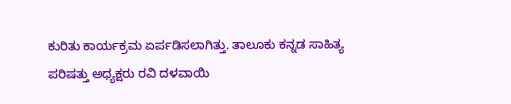ಕುರಿತು ಕಾರ್ಯಕ್ರಮ ಏರ್ಪಡಿಸಲಾಗಿತ್ತು. ತಾಲೂಕು ಕನ್ನಡ ಸಾಹಿತ್ಯ ಪರಿಷತ್ತು ಅಧ್ಯಕ್ಷರು ರವಿ ದಳವಾಯಿ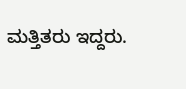ಮತ್ತಿತರು ಇದ್ದರು.